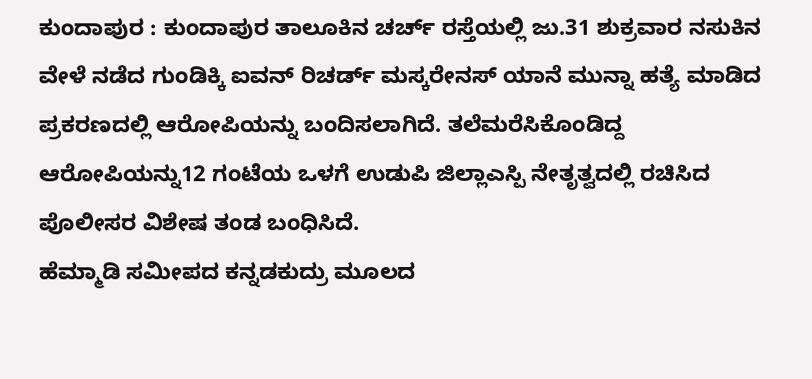ಕುಂದಾಪುರ : ಕುಂದಾಪುರ ತಾಲೂಕಿನ ಚರ್ಚ್ ರಸ್ತೆಯಲ್ಲಿ ಜು.31 ಶುಕ್ರವಾರ ನಸುಕಿನ ವೇಳೆ ನಡೆದ ಗುಂಡಿಕ್ಕಿ ಐವನ್ ರಿಚರ್ಡ್ ಮಸ್ಕರೇನಸ್ ಯಾನೆ ಮುನ್ನಾ ಹತ್ಯೆ ಮಾಡಿದ ಪ್ರಕರಣದಲ್ಲಿ ಆರೋಪಿಯನ್ನು ಬಂದಿಸಲಾಗಿದೆ. ತಲೆಮರೆಸಿಕೊಂಡಿದ್ದ ಆರೋಪಿಯನ್ನು12 ಗಂಟೆಯ ಒಳಗೆ ಉಡುಪಿ ಜಿಲ್ಲಾಎಸ್ಪಿ ನೇತೃತ್ವದಲ್ಲಿ ರಚಿಸಿದ ಪೊಲೀಸರ ವಿಶೇಷ ತಂಡ ಬಂಧಿಸಿದೆ.
ಹೆಮ್ಮಾಡಿ ಸಮೀಪದ ಕನ್ನಡಕುದ್ರು ಮೂಲದ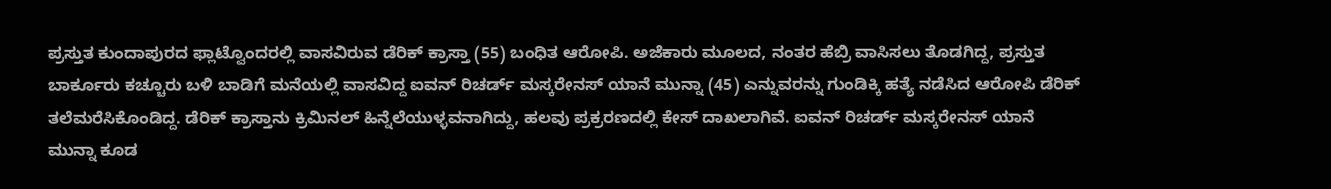ಪ್ರಸ್ತುತ ಕುಂದಾಪುರದ ಫ್ಲಾಟ್ವೊಂದರಲ್ಲಿ ವಾಸವಿರುವ ಡೆರಿಕ್ ಕ್ರಾಸ್ತಾ (55) ಬಂಧಿತ ಆರೋಪಿ. ಅಜೆಕಾರು ಮೂಲದ, ನಂತರ ಹೆಬ್ರಿ ವಾಸಿಸಲು ತೊಡಗಿದ್ದ, ಪ್ರಸ್ತುತ ಬಾರ್ಕೂರು ಕಚ್ಚೂರು ಬಳಿ ಬಾಡಿಗೆ ಮನೆಯಲ್ಲಿ ವಾಸವಿದ್ದ ಐವನ್ ರಿಚರ್ಡ್ ಮಸ್ಕರೇನಸ್ ಯಾನೆ ಮುನ್ನಾ (45) ಎನ್ನುವರನ್ನು ಗುಂಡಿಕ್ಕಿ ಹತ್ಯೆ ನಡೆಸಿದ ಆರೋಪಿ ಡೆರಿಕ್ ತಲೆಮರೆಸಿಕೊಂಡಿದ್ದ. ಡೆರಿಕ್ ಕ್ರಾಸ್ತಾನು ಕ್ರಿಮಿನಲ್ ಹಿನ್ನೆಲೆಯುಳ್ಳವನಾಗಿದ್ದು, ಹಲವು ಪ್ರಕ್ರರಣದಲ್ಲಿ ಕೇಸ್ ದಾಖಲಾಗಿವೆ. ಐವನ್ ರಿಚರ್ಡ್ ಮಸ್ಕರೇನಸ್ ಯಾನೆ ಮುನ್ನಾ ಕೂಡ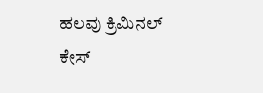ಹಲವು ಕ್ರಿಮಿನಲ್ ಕೇಸ್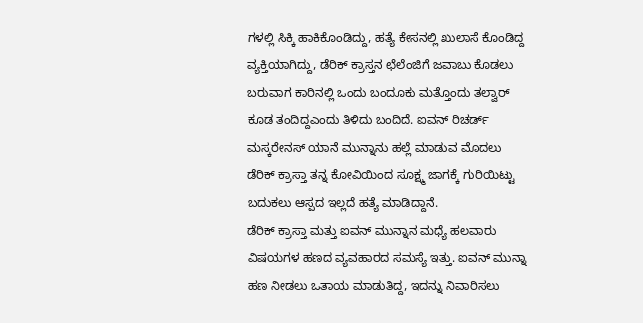ಗಳಲ್ಲಿ ಸಿಕ್ಕಿ ಹಾಕಿಕೊಂಡಿದ್ದು, ಹತ್ಯೆ ಕೇಸನಲ್ಲಿ ಖುಲಾಸೆ ಕೊಂಡಿದ್ದ ವ್ಯಕ್ತಿಯಾಗಿದ್ದು, ಡೆರಿಕ್ ಕ್ರಾಸ್ತನ ಛೆಲೆಂಜಿಗೆ ಜವಾಬು ಕೊಡಲು ಬರುವಾಗ ಕಾರಿನಲ್ಲಿ ಒಂದು ಬಂದೂಕು ಮತ್ತೊಂದು ತಲ್ವಾರ್ ಕೂಡ ತಂದಿದ್ದಎಂದು ತಿಳಿದು ಬಂದಿದೆ. ಐವನ್ ರಿಚರ್ಡ್ ಮಸ್ಕರೇನಸ್ ಯಾನೆ ಮುನ್ನಾನು ಹಲ್ಲೆ ಮಾಡುವ ಮೊದಲು ಡೆರಿಕ್ ಕ್ರಾಸ್ತಾ ತನ್ನ ಕೋವಿಯಿಂದ ಸೂಕ್ಷ್ಮ ಜಾಗಕ್ಕೆ ಗುರಿಯಿಟ್ಟು ಬದುಕಲು ಆಸ್ಪದ ಇಲ್ಲದೆ ಹತ್ಯೆ ಮಾಡಿದ್ದಾನೆ.
ಡೆರಿಕ್ ಕ್ರಾಸ್ತಾ ಮತ್ತು ಐವನ್ ಮುನ್ನಾನ ಮಧ್ಯೆ ಹಲವಾರು ವಿಷಯಗಳ ಹಣದ ವ್ಯವಹಾರದ ಸಮಸ್ಯೆ ಇತ್ತು. ಐವನ್ ಮುನ್ನಾ ಹಣ ನೀಡಲು ಒತಾಯ ಮಾಡುತಿದ್ದ, ಇದನ್ನು ನಿವಾರಿಸಲು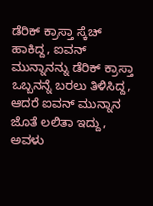ಡೆರಿಕ್ ಕ್ರಾಸ್ತಾ ಸ್ಕೆಚ್ ಹಾಕಿದ್ದ, ಐವನ್ ಮುನ್ನಾನನ್ನು ಡೆರಿಕ್ ಕ್ರಾಸ್ತಾ ಒಬ್ಬನನ್ನೆ ಬರಲು ತಿಳಿಸಿದ್ದ, ಆದರೆ ಐವನ್ ಮುನ್ನಾನ ಜೊತೆ ಲಲಿತಾ ಇದ್ದು, ಅವಳು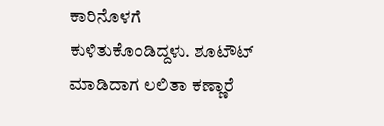ಕಾರಿನೊಳಗೆ ಕುಳಿತುಕೊಂಡಿದ್ದಳು. ಶೂಟೌಟ್ ಮಾಡಿದಾಗ ಲಲಿತಾ ಕಣ್ಣಾರೆ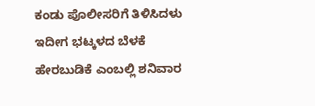ಕಂಡು ಪೊಲೀಸರಿಗೆ ತಿಳಿಸಿದಳು
ಇದೀಗ ಭಟ್ಕಳದ ಬೆಳಕೆ ಹೇರಬುಡಿಕೆ ಎಂಬಲ್ಲಿ ಶನಿವಾರ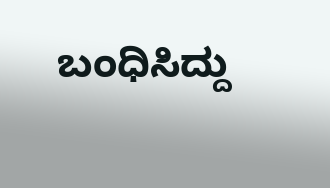ಬಂಧಿಸಿದ್ದು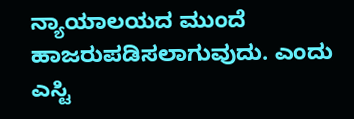ನ್ಯಾಯಾಲಯದ ಮುಂದೆ ಹಾಜರುಪಡಿಸಲಾಗುವುದು. ಎಂದು ಎಸ್ಟಿ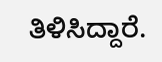ತಿಳಿಸಿದ್ದಾರೆ.